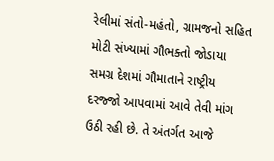રેલીમાં સંતો-મહંતો, ગ્રામજનો સહિત મોટી સંખ્યામાં ગૌભક્તો જોડાયા
સમગ્ર દેશમાં ગૌમાતાને રાષ્ટ્રીય દરજ્જો આપવામાં આવે તેવી માંગ ઉઠી રહી છે. તે અંતર્ગત આજે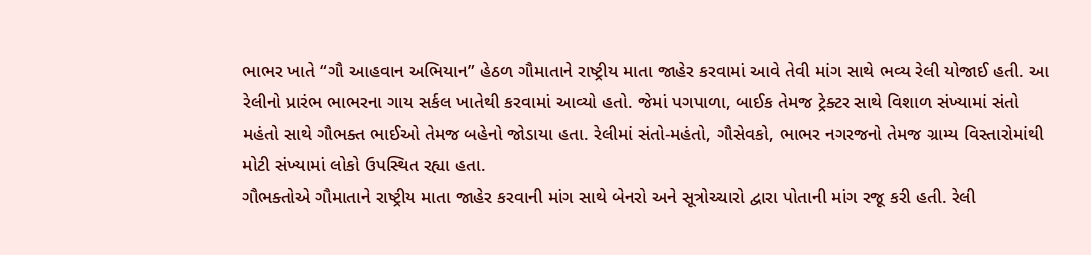ભાભર ખાતે “ગૌ આહવાન અભિયાન” હેઠળ ગૌમાતાને રાષ્ટ્રીય માતા જાહેર કરવામાં આવે તેવી માંગ સાથે ભવ્ય રેલી યોજાઈ હતી. આ રેલીનો પ્રારંભ ભાભરના ગાય સર્કલ ખાતેથી કરવામાં આવ્યો હતો. જેમાં પગપાળા, બાઈક તેમજ ટ્રેક્ટર સાથે વિશાળ સંખ્યામાં સંતો મહંતો સાથે ગૌભક્ત ભાઈઓ તેમજ બહેનો જોડાયા હતા. રેલીમાં સંતો-મહંતો, ગૌસેવકો, ભાભર નગરજનો તેમજ ગ્રામ્ય વિસ્તારોમાંથી મોટી સંખ્યામાં લોકો ઉપસ્થિત રહ્યા હતા.
ગૌભક્તોએ ગૌમાતાને રાષ્ટ્રીય માતા જાહેર કરવાની માંગ સાથે બેનરો અને સૂત્રોચ્ચારો દ્વારા પોતાની માંગ રજૂ કરી હતી. રેલી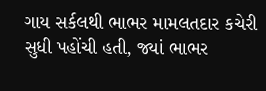ગાય સર્કલથી ભાભર મામલતદાર કચેરી સુધી પહોંચી હતી, જ્યાં ભાભર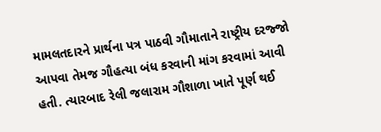મામલતદારને પ્રાર્થના પત્ર પાઠવી ગૌમાતાને રાષ્ટ્રીય દરજ્જો આપવા તેમજ ગૌહત્યા બંધ કરવાની માંગ કરવામાં આવી હતી. ત્યારબાદ રેલી જલારામ ગૌશાળા ખાતે પૂર્ણ થઈ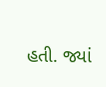હતી. જ્યાં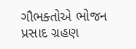ગૌભક્તોએ ભોજન પ્રસાદ ગ્રહણ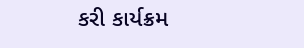કરી કાર્યક્રમ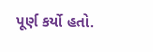પૂર્ણ કર્યો હતો.